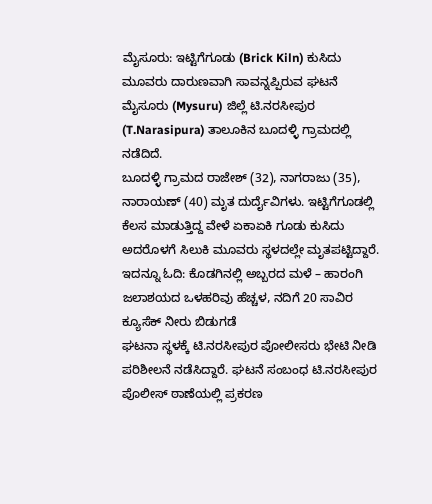ಮೈಸೂರು: ಇಟ್ಟಿಗೆಗೂಡು (Brick Kiln) ಕುಸಿದು ಮೂವರು ದಾರುಣವಾಗಿ ಸಾವನ್ನಪ್ಪಿರುವ ಘಟನೆ ಮೈಸೂರು (Mysuru) ಜಿಲ್ಲೆ ಟಿ.ನರಸೀಪುರ (T.Narasipura) ತಾಲೂಕಿನ ಬೂದಳ್ಳಿ ಗ್ರಾಮದಲ್ಲಿ ನಡೆದಿದೆ.
ಬೂದಳ್ಳಿ ಗ್ರಾಮದ ರಾಜೇಶ್ (32), ನಾಗರಾಜು (35), ನಾರಾಯಣ್ (40) ಮೃತ ದುರ್ದೈವಿಗಳು. ಇಟ್ಟಿಗೆಗೂಡಲ್ಲಿ ಕೆಲಸ ಮಾಡುತ್ತಿದ್ದ ವೇಳೆ ಏಕಾಏಕಿ ಗೂಡು ಕುಸಿದು ಅದರೊಳಗೆ ಸಿಲುಕಿ ಮೂವರು ಸ್ಥಳದಲ್ಲೇ ಮೃತಪಟ್ಟಿದ್ದಾರೆ. ಇದನ್ನೂ ಓದಿ: ಕೊಡಗಿನಲ್ಲಿ ಅಬ್ಬರದ ಮಳೆ – ಹಾರಂಗಿ ಜಲಾಶಯದ ಒಳಹರಿವು ಹೆಚ್ಚಳ, ನದಿಗೆ 20 ಸಾವಿರ ಕ್ಯೂಸೆಕ್ ನೀರು ಬಿಡುಗಡೆ
ಘಟನಾ ಸ್ಥಳಕ್ಕೆ ಟಿ.ನರಸೀಪುರ ಪೋಲೀಸರು ಭೇಟಿ ನೀಡಿ ಪರಿಶೀಲನೆ ನಡೆಸಿದ್ದಾರೆ. ಘಟನೆ ಸಂಬಂಧ ಟಿ.ನರಸೀಪುರ ಪೊಲೀಸ್ ಠಾಣೆಯಲ್ಲಿ ಪ್ರಕರಣ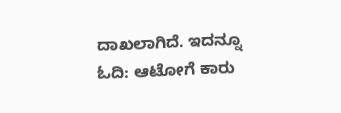ದಾಖಲಾಗಿದೆ. ಇದನ್ನೂ ಓದಿ: ಆಟೋಗೆ ಕಾರು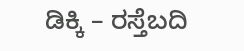ಡಿಕ್ಕಿ – ರಸ್ತೆಬದಿ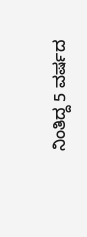ನಿಂತಿದ್ದ 5 ವರ್ಷದ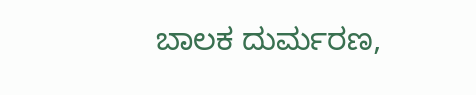ಬಾಲಕ ದುರ್ಮರಣ,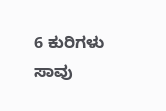6 ಕುರಿಗಳು ಸಾವು